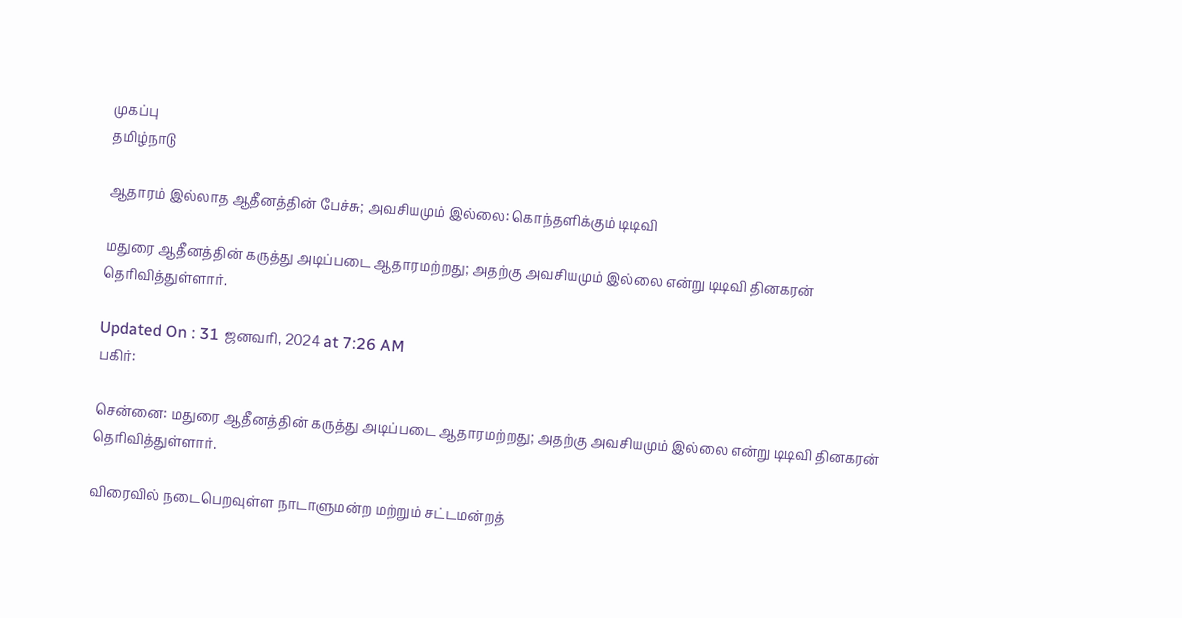முகப்பு
தமிழ்நாடு

ஆதாரம் இல்லாத ஆதீனத்தின் பேச்சு; அவசியமும் இல்லை: கொந்தளிக்கும் டிடிவி

மதுரை ஆதீனத்தின் கருத்து அடிப்படை ஆதாரமற்றது; அதற்கு அவசியமும் இல்லை என்று டிடிவி தினகரன் தெரிவித்துள்ளார்.

Updated On : 31 ஜனவரி, 2024 at 7:26 AM
பகிர்:

சென்னை: மதுரை ஆதீனத்தின் கருத்து அடிப்படை ஆதாரமற்றது; அதற்கு அவசியமும் இல்லை என்று டிடிவி தினகரன் தெரிவித்துள்ளார்.

விரைவில் நடைபெறவுள்ள நாடாளுமன்ற மற்றும் சட்டமன்றத்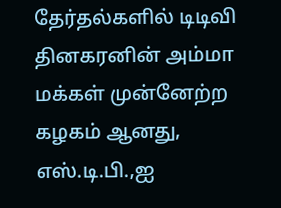தேர்தல்களில் டிடிவி தினகரனின் அம்மா மக்கள் முன்னேற்ற கழகம் ஆனது, எஸ்.டி.பி.,ஐ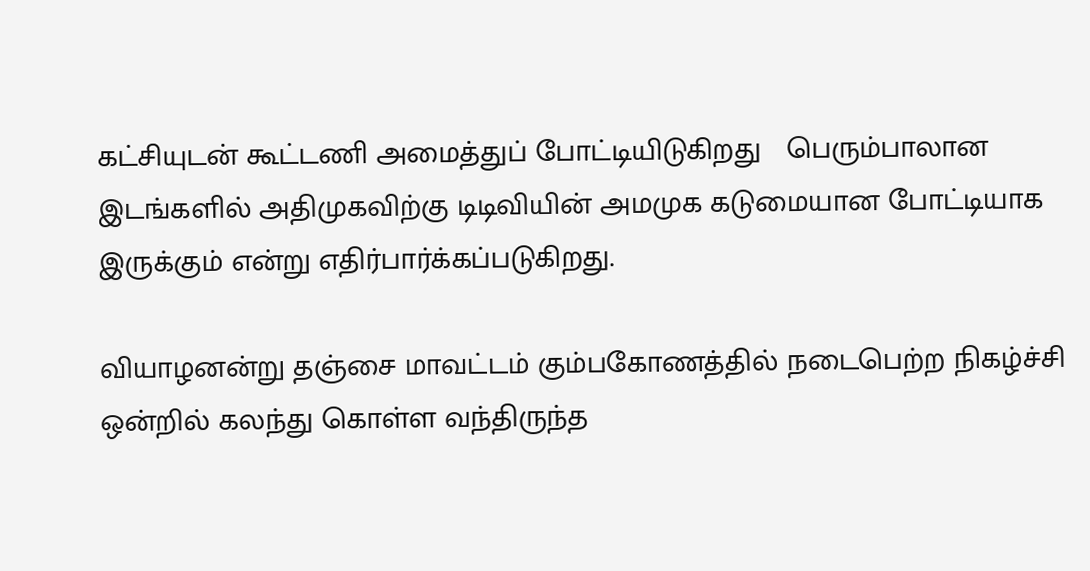கட்சியுடன் கூட்டணி அமைத்துப் போட்டியிடுகிறது   பெரும்பாலான இடங்களில் அதிமுகவிற்கு டிடிவியின் அமமுக கடுமையான போட்டியாக இருக்கும் என்று எதிர்பார்க்கப்படுகிறது.

வியாழனன்று தஞ்சை மாவட்டம் கும்பகோணத்தில் நடைபெற்ற நிகழ்ச்சி ஒன்றில் கலந்து கொள்ள வந்திருந்த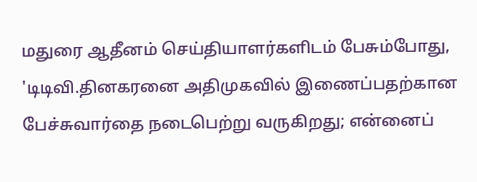மதுரை ஆதீனம் செய்தியாளர்களிடம் பேசும்போது, 'டிடிவி.தினகரனை அதிமுகவில் இணைப்பதற்கான பேச்சுவார்தை நடைபெற்று வருகிறது; என்னைப்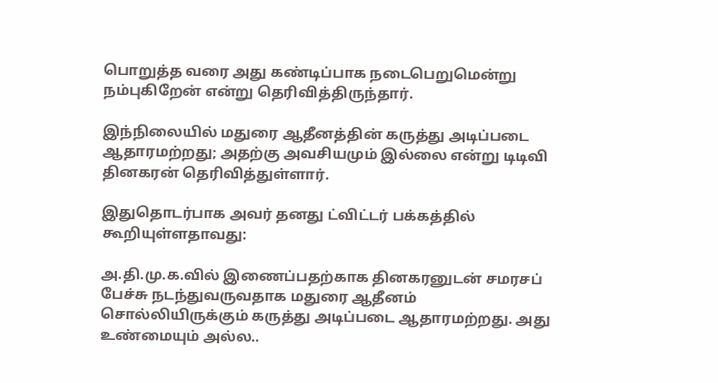பொறுத்த வரை அது கண்டிப்பாக நடைபெறுமென்று நம்புகிறேன் என்று தெரிவித்திருந்தார்.

இந்நிலையில் மதுரை ஆதீனத்தின் கருத்து அடிப்படை ஆதாரமற்றது; அதற்கு அவசியமும் இல்லை என்று டிடிவி தினகரன் தெரிவித்துள்ளார்.

இதுதொடர்பாக அவர் தனது ட்விட்டர் பக்கத்தில் கூறியுள்ளதாவது:

அ.தி.மு.க.வில் இணைப்பதற்காக தினகரனுடன் சமரசப் பேச்சு நடந்துவருவதாக மதுரை ஆதீனம் சொல்லியிருக்கும் கருத்து அடிப்படை ஆதாரமற்றது. அது உண்மையும் அல்ல..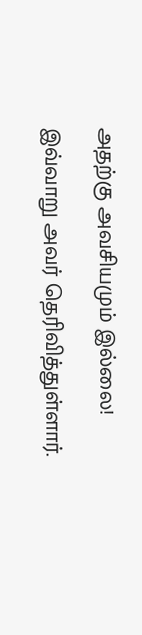அதற்கு அவசியமும் இல்லை!

இவ்வாறு அவர் தெரிவித்துள்ளார்.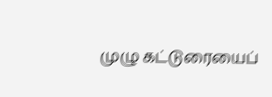முழு கட்டுரையைப்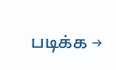படிக்க →